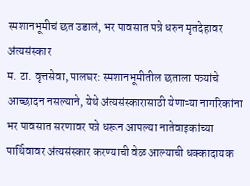स्मशानभूमीचं छत उडालं, भर पावसात पत्रे धरुन मृतदेहावर अंत्यसंस्कार
म. टा. वृत्तसेवा, पालघर: स्मशानभूमीतील छताला पत्र्यांचे आच्छादन नसल्याने, येथे अंत्यसंस्कारासाठी येणाऱ्या नागरिकांना भर पावसात सरणावर पत्रे धरून आपल्या नातेवाइकांच्या पार्थिवावर अंत्यसंस्कार करण्याची वेळ आल्याची धक्कादायक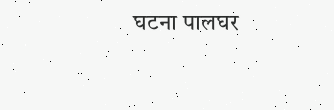घटना पालघर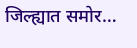जिल्ह्यात समोर…